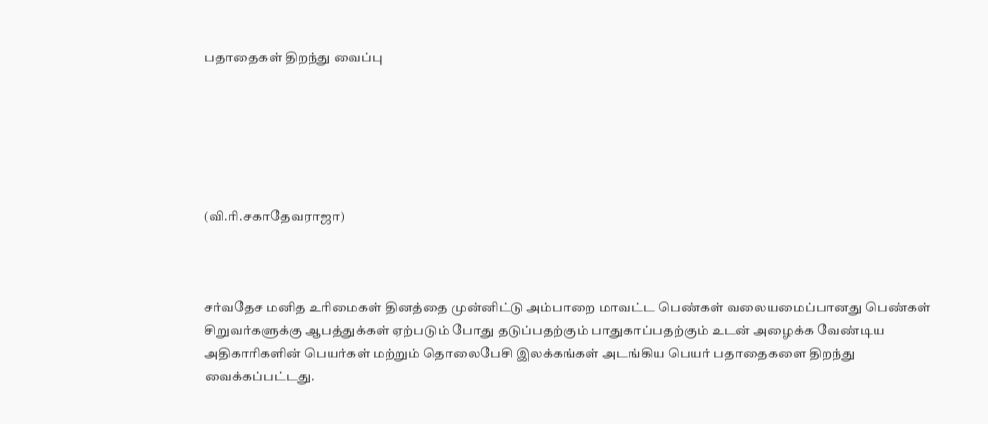பதாதைகள் திறந்து வைப்பு






(வி.ரி.சகாதேவராஜா)



சர்வதேச மனித உரிமைகள் தினத்தை முன்னிட்டு அம்பாறை மாவட்ட பெ‌ண்க‌ள் வலையமைப்பானது பெண்கள் சிறுவர்களுக்கு ஆபத்துக்கள் ஏற்படும் போது தடுப்பதற்கும் பாதுகாப்பதற்கும் உடன் அழைக்க வேண்டிய அதிகாரிகளின் பெயர்கள் மற்றும் தொலைபேசி இலக்கங்கள் அடங்கிய பெயர் பதாதைகளை திறந்து வைக்கப்பட்டது.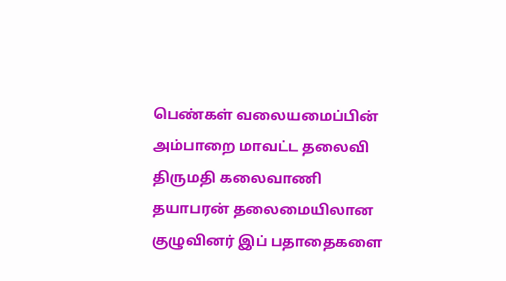பெண்கள் வலையமைப்பின் அம்பாறை மாவட்ட தலைவி திருமதி கலைவாணி தயாபரன் தலைமையிலான குழுவினர் இப் பதாதைகளை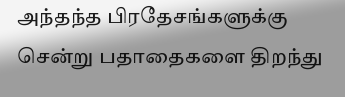அந்தந்த பிரதேசங்களுக்கு சென்று பதாதைகளை திறந்து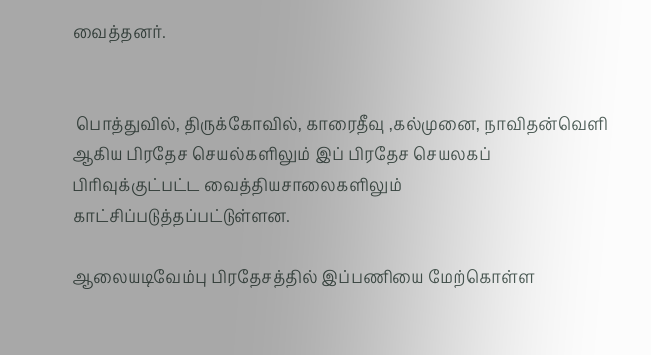வைத்தனர்.


 பொத்துவில், திருக்கோவில், காரைதீவு ,கல்முனை, நாவிதன்வெளி ஆகிய பிரதேச செயல்களிலும் இப் பிரதேச செயலகப் பிரிவுக்குட்பட்ட வைத்தியசாலைகளிலும் காட்சிப்படுத்தப்பட்டுள்ளன.

ஆலையடிவேம்பு பிரதேசத்தில் இப்பணியை மேற்கொள்ள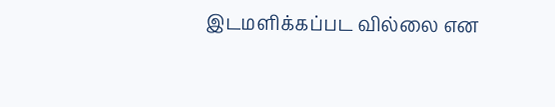இடமளிக்கப்பட வில்லை என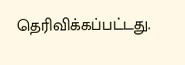தெரிவிக்கப்பட்டது.